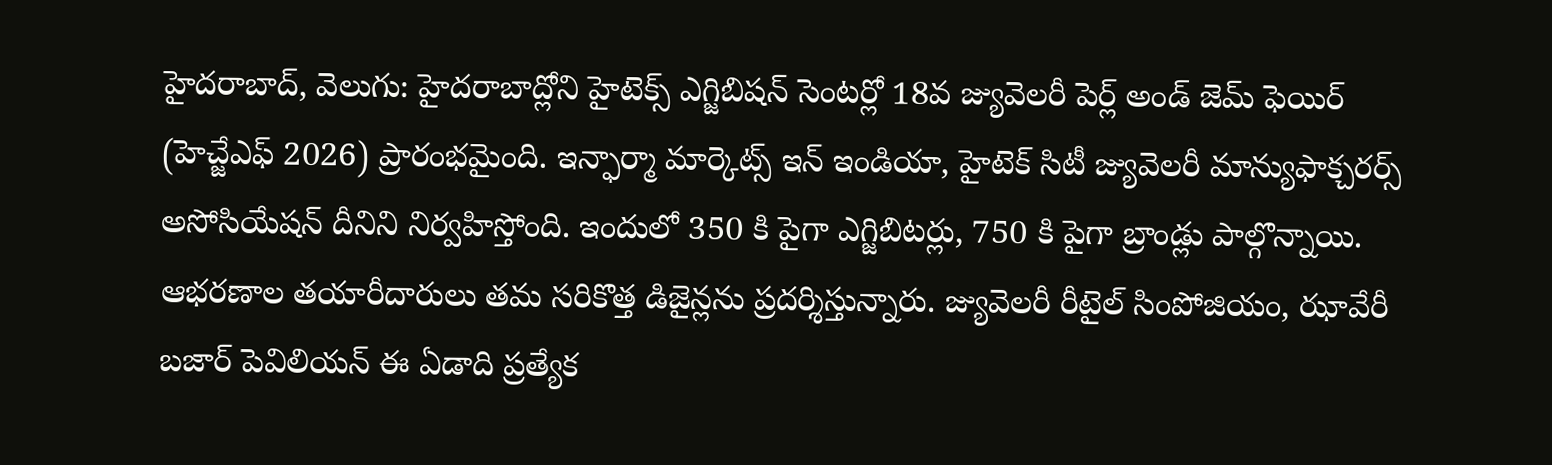హైదరాబాద్, వెలుగు: హైదరాబాద్లోని హైటెక్స్ ఎగ్జిబిషన్ సెంటర్లో 18వ జ్యువెలరీ పెర్ల్ అండ్ జెమ్ ఫెయిర్ (హెచ్జేఎఫ్ 2026) ప్రారంభమైంది. ఇన్ఫార్మా మార్కెట్స్ ఇన్ ఇండియా, హైటెక్ సిటీ జ్యువెలరీ మాన్యుఫాక్చరర్స్ అసోసియేషన్ దీనిని నిర్వహిస్తోంది. ఇందులో 350 కి పైగా ఎగ్జిబిటర్లు, 750 కి పైగా బ్రాండ్లు పాల్గొన్నాయి. ఆభరణాల తయారీదారులు తమ సరికొత్త డిజైన్లను ప్రదర్శిస్తున్నారు. జ్యువెలరీ రీటైల్ సింపోజియం, ఝావేరీ బజార్ పెవిలియన్ ఈ ఏడాది ప్రత్యేక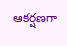ఆకర్షణగా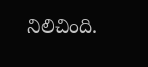నిలిచింది.